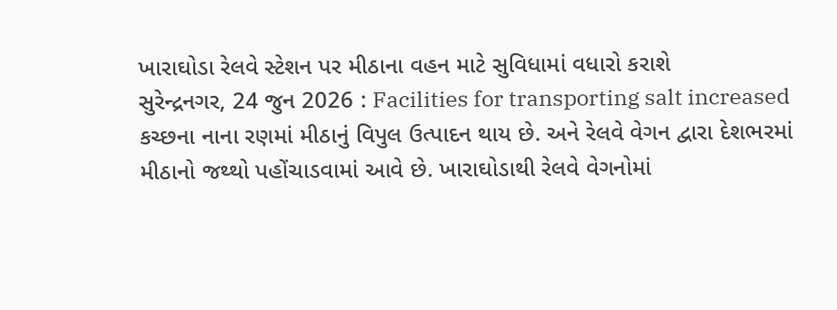ખારાઘોડા રેલવે સ્ટેશન પર મીઠાના વહન માટે સુવિધામાં વધારો કરાશે
સુરેન્દ્રનગર, 24 જુન 2026 : Facilities for transporting salt increased કચ્છના નાના રણમાં મીઠાનું વિપુલ ઉત્પાદન થાય છે. અને રેલવે વેગન દ્વારા દેશભરમાં મીઠાનો જથ્થો પહોંચાડવામાં આવે છે. ખારાઘોડાથી રેલવે વેગનોમાં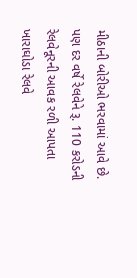મીઠાની બોરીઓ ભરવામાં આવે છે. પણ દર વર્ષે રેલવેને રૂ. 110 કરોડની રેલવેનૂરની આવક રળી આપતા ખારાઘોડા રેલવે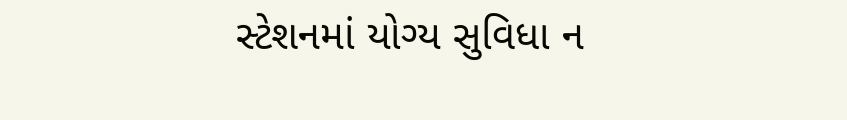સ્ટેશનમાં યોગ્ય સુવિધા ન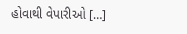હોવાથી વેપારીઓ […]